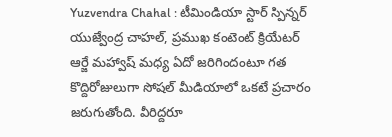Yuzvendra Chahal : టీమిండియా స్టార్ స్పిన్నర్ యుజ్వేంద్ర చాహల్, ప్రముఖ కంటెంట్ క్రియేటర్ ఆర్జే మహ్వాష్ మధ్య ఏదో జరిగిందంటూ గత కొద్దిరోజులుగా సోషల్ మీడియాలో ఒకటే ప్రచారం జరుగుతోంది. వీరిద్దరూ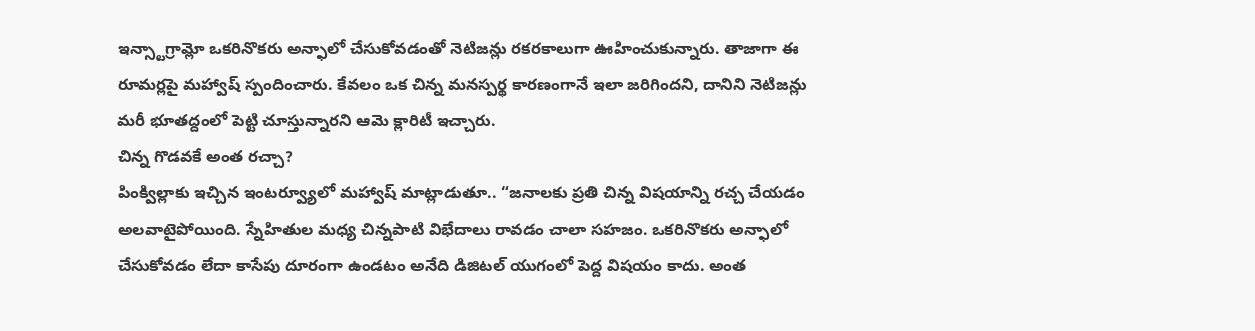ఇన్స్టాగ్రామ్లో ఒకరినొకరు అన్ఫాలో చేసుకోవడంతో నెటిజన్లు రకరకాలుగా ఊహించుకున్నారు. తాజాగా ఈ రూమర్లపై మహ్వాష్ స్పందించారు. కేవలం ఒక చిన్న మనస్పర్థ కారణంగానే ఇలా జరిగిందని, దానిని నెటిజన్లు మరీ భూతద్దంలో పెట్టి చూస్తున్నారని ఆమె క్లారిటీ ఇచ్చారు.
చిన్న గొడవకే అంత రచ్చా?
పింక్విల్లాకు ఇచ్చిన ఇంటర్వ్యూలో మహ్వాష్ మాట్లాడుతూ.. “జనాలకు ప్రతి చిన్న విషయాన్ని రచ్చ చేయడం అలవాటైపోయింది. స్నేహితుల మధ్య చిన్నపాటి విభేదాలు రావడం చాలా సహజం. ఒకరినొకరు అన్ఫాలో చేసుకోవడం లేదా కాసేపు దూరంగా ఉండటం అనేది డిజిటల్ యుగంలో పెద్ద విషయం కాదు. అంత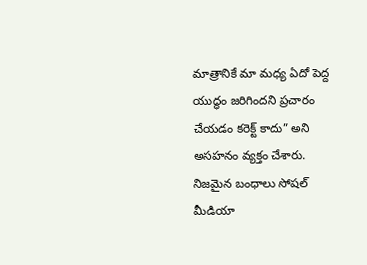మాత్రానికే మా మధ్య ఏదో పెద్ద యుద్ధం జరిగిందని ప్రచారం చేయడం కరెక్ట్ కాదు” అని అసహనం వ్యక్తం చేశారు. నిజమైన బంధాలు సోషల్ మీడియా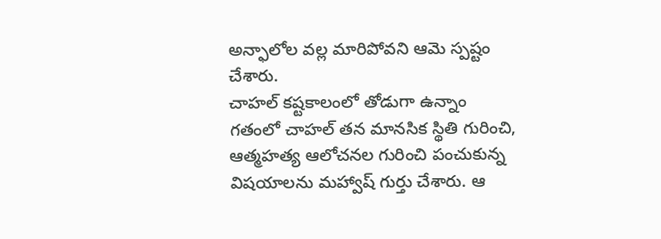అన్ఫాలోల వల్ల మారిపోవని ఆమె స్పష్టం చేశారు.
చాహల్ కష్టకాలంలో తోడుగా ఉన్నాం
గతంలో చాహల్ తన మానసిక స్థితి గురించి, ఆత్మహత్య ఆలోచనల గురించి పంచుకున్న విషయాలను మహ్వాష్ గుర్తు చేశారు. ఆ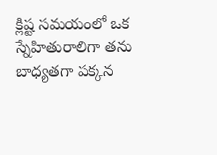క్లిష్ట సమయంలో ఒక స్నేహితురాలిగా తను బాధ్యతగా పక్కన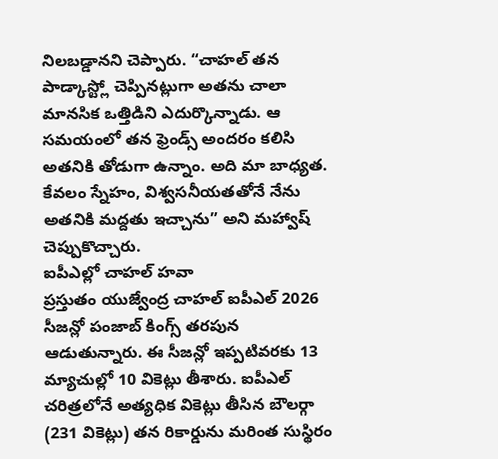నిలబడ్డానని చెప్పారు. “చాహల్ తన పాడ్కాస్ట్లో చెప్పినట్లుగా అతను చాలా మానసిక ఒత్తిడిని ఎదుర్కొన్నాడు. ఆ సమయంలో తన ఫ్రెండ్స్ అందరం కలిసి అతనికి తోడుగా ఉన్నాం. అది మా బాధ్యత. కేవలం స్నేహం, విశ్వసనీయతతోనే నేను అతనికి మద్దతు ఇచ్చాను” అని మహ్వాష్ చెప్పుకొచ్చారు.
ఐపీఎల్లో చాహల్ హవా
ప్రస్తుతం యుజ్వేంద్ర చాహల్ ఐపీఎల్ 2026 సీజన్లో పంజాబ్ కింగ్స్ తరపున ఆడుతున్నారు. ఈ సీజన్లో ఇప్పటివరకు 13 మ్యాచుల్లో 10 వికెట్లు తీశారు. ఐపీఎల్ చరిత్రలోనే అత్యధిక వికెట్లు తీసిన బౌలర్గా (231 వికెట్లు) తన రికార్డును మరింత సుస్థిరం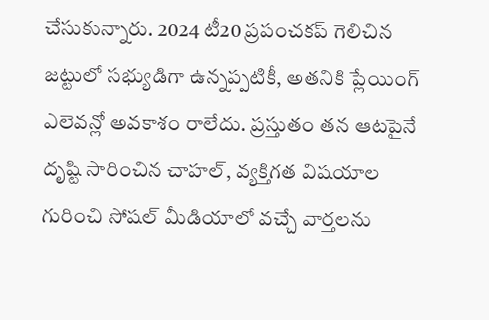చేసుకున్నారు. 2024 టీ20 ప్రపంచకప్ గెలిచిన జట్టులో సభ్యుడిగా ఉన్నప్పటికీ, అతనికి ప్లేయింగ్ ఎలెవన్లో అవకాశం రాలేదు. ప్రస్తుతం తన ఆటపైనే దృష్టి సారించిన చాహల్, వ్యక్తిగత విషయాల గురించి సోషల్ మీడియాలో వచ్చే వార్తలను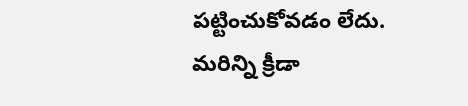పట్టించుకోవడం లేదు.
మరిన్ని క్రీడా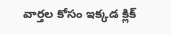వార్తల కోసం ఇక్కడ క్లిక్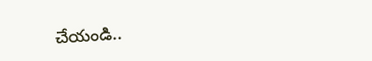చేయండి..